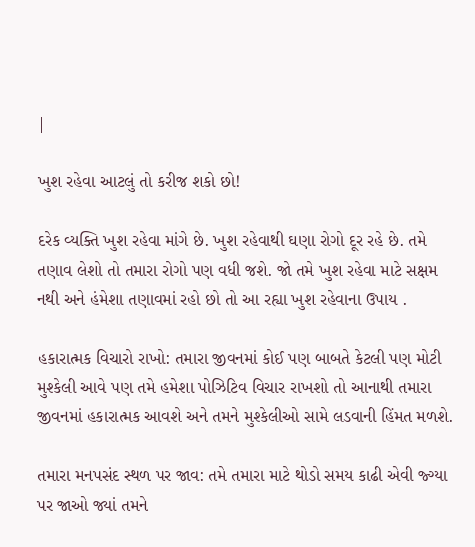|

ખુશ રહેવા આટલું તો કરીજ શકો છો!

દરેક વ્યક્તિ ખુશ રહેવા માંગે છે. ખુશ રહેવાથી ઘણા રોગો દૂર રહે છે. તમે તણાવ લેશો તો તમારા રોગો પણ વધી જશે. જો તમે ખુશ રહેવા માટે સક્ષમ નથી અને હંમેશા તણાવમાં રહો છો તો આ રહ્યા ખુશ રહેવાના ઉપાય .

હકારાત્મક વિચારો રાખો: તમારા જીવનમાં કોઈ પણ બાબતે કેટલી પણ મોટી મુશ્કેલી આવે પણ તમે હમેશા પોઝિટિવ વિચાર રાખશો તો આનાથી તમારા જીવનમાં હકારાત્મક આવશે અને તમને મુશ્કેલીઓ સામે લડવાની હિંમત મળશે.

તમારા મનપસંદ સ્થળ પર જાવ: તમે તમારા માટે થોડો સમય કાઢી એવી જ્ગ્યા પર જાઓ જ્યાં તમને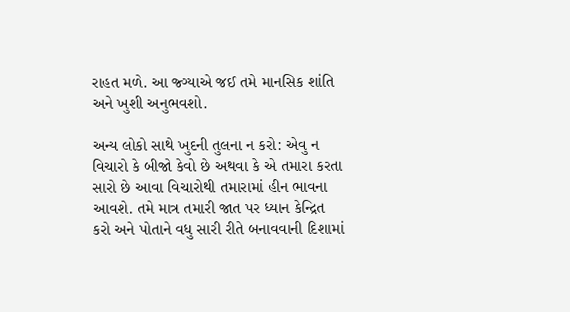રાહત મળે. આ જ્ગ્યાએ જઈ તમે માનસિક શાંતિ અને ખુશી અનુભવશો.

અન્ય લોકો સાથે ખુદની તુલના ન કરો: એવુ ન વિચારો કે બીજો કેવો છે અથવા કે એ તમારા કરતા સારો છે આવા વિચારોથી તમારામાં હીન ભાવના આવશે. તમે માત્ર તમારી જાત પર ધ્યાન કેન્દ્રિત કરો અને પોતાને વધુ સારી રીતે બનાવવાની દિશામાં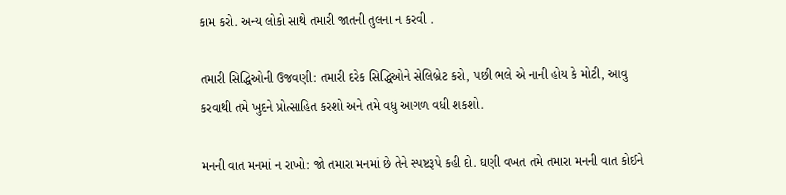કામ કરો. અન્ય લોકો સાથે તમારી જાતની તુલના ન કરવી .

તમારી સિદ્ધિઓની ઉજવણી: તમારી દરેક સિદ્ધિઓને સેલિબ્રેટ કરો, પછી ભલે એ નાની હોય કે મોટી, આવુ કરવાથી તમે ખુદને પ્રોત્સાહિત કરશો અને તમે વધુ આગળ વધી શકશો.

મનની વાત મનમાં ન રાખો: જો તમારા મનમાં છે તેને સ્પષ્ટરૂપે કહી દો. ઘણી વખત તમે તમારા મનની વાત કોઈને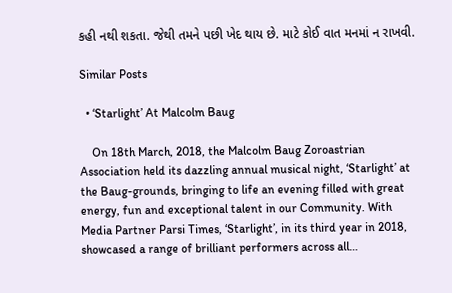કહી નથી શકતા. જેથી તમને પછી ખેદ થાય છે. માટે કોઈ વાત મનમાં ન રાખવી.

Similar Posts

  • ‘Starlight’ At Malcolm Baug

    On 18th March, 2018, the Malcolm Baug Zoroastrian Association held its dazzling annual musical night, ‘Starlight’ at the Baug-grounds, bringing to life an evening filled with great energy, fun and exceptional talent in our Community. With Media Partner Parsi Times, ‘Starlight’, in its third year in 2018, showcased a range of brilliant performers across all…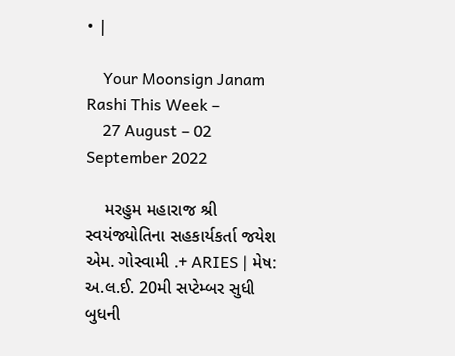• |

    Your Moonsign Janam Rashi This Week –
    27 August – 02 September 2022

    મરહુમ મહારાજ શ્રી સ્વયંજ્યોતિના સહકાર્યકર્તા જયેશ એમ. ગોસ્વામી .+ ARIES | મેષ: અ.લ.ઈ. 20મી સપ્ટેમ્બર સુધી બુધની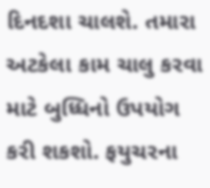દિનદશા ચાલશે. તમારા અટકેલા કામ ચાલુ કરવા માટે બુધ્ધિનો ઉપયોગ કરી શકશો. ફયુચરના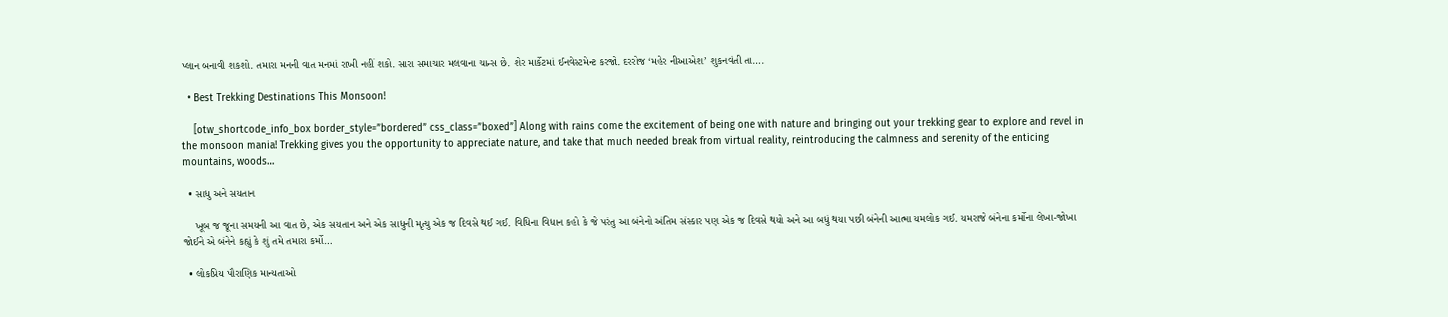પ્લાન બનાવી શકશો. તમારા મનની વાત મનમાં રાખી નહીં શકો. સારા સમાચાર મલવાના ચાન્સ છે. શેર માર્કેટમાં ઈનવેસ્ટમેન્ટ કરજો. દરરોજ ‘મહેર નીઆએશ’ શુકનવંતી તા….

  • Best Trekking Destinations This Monsoon!

    [otw_shortcode_info_box border_style=”bordered” css_class=”boxed”] Along with rains come the excitement of being one with nature and bringing out your trekking gear to explore and revel in the monsoon mania! Trekking gives you the opportunity to appreciate nature, and take that much needed break from virtual reality, reintroducing the calmness and serenity of the enticing mountains, woods…

  • સાધુ અને સયતાન

    ખૂબ જ જૂના સમયની આ વાત છે, એક સયતાન અને એક સાધુની મૃત્યુ એક જ દિવસે થઈ ગઈ. વિધિના વિધાન કહો કે જે પરંતુ આ બંનેનો અંતિમ સંસ્કાર પણ એક જ દિવસે થયો અને આ બધું થયા પછી બંનેની આત્મા યમલોક ગઈ. યમરાજે બંનેના કર્મોના લેખા-જોખા જોઈને એ બંનેને કહ્યું કે શું તમે તમારા કર્મો…

  • લોકપ્રિય પૌરાણિક માન્યતાઓ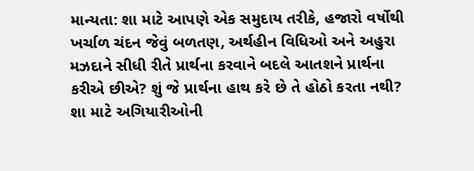માન્યતા: શા માટે આપણે એક સમુદાય તરીકે, હજારો વર્ષોથી ખર્ચાળ ચંદન જેવું બળતણ, અર્થહીન વિધિઓ અને અહુરા મઝદાને સીધી રીતે પ્રાર્થના કરવાને બદલે આતશને પ્રાર્થના કરીએ છીએ? શું જે પ્રાર્થના હાથ કરે છે તે હોઠો કરતા નથી? શા માટે અગિયારીઓની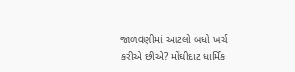જાળવણીમાં આટલો બધો ખર્ચ કરીએ છીએ? મોંઘીદાટ ધાર્મિક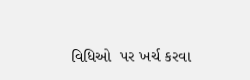વિધિઓ  પર ખર્ચ કરવા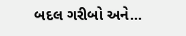બદલ ગરીબો અને…